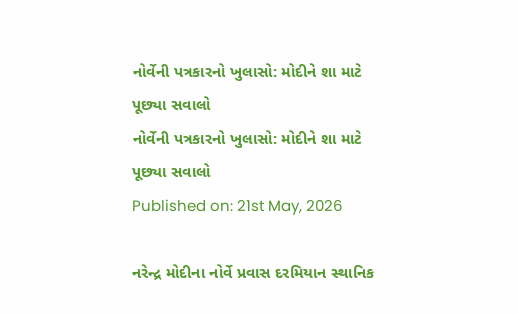નોર્વેની પત્રકારનો ખુલાસો: મોદીને શા માટે પૂછ્યા સવાલો
નોર્વેની પત્રકારનો ખુલાસો: મોદીને શા માટે પૂછ્યા સવાલો
Published on: 21st May, 2026

નરેન્દ્ર મોદીના નોર્વે પ્રવાસ દરમિયાન સ્થાનિક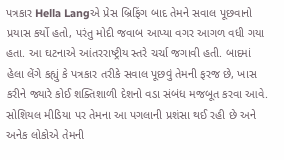પત્રકાર Hella Langએ પ્રેસ બ્રિફિંગ બાદ તેમને સવાલ પૂછવાનો પ્રયાસ કર્યો હતો, પરંતુ મોદી જવાબ આપ્યા વગર આગળ વધી ગયા હતા. આ ઘટનાએ આંતરરાષ્ટ્રીય સ્તરે ચર્ચા જગાવી હતી. બાદમાં હેલા લેંગે કહ્યું કે પત્રકાર તરીકે સવાલ પૂછવું તેમની ફરજ છે, ખાસ કરીને જ્યારે કોઈ શક્તિશાળી દેશનો વડા સંબંધ મજબૂત કરવા આવે. સોશિયલ મીડિયા પર તેમના આ પગલાની પ્રશંસા થઈ રહી છે અને અનેક લોકોએ તેમની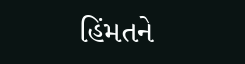હિંમતને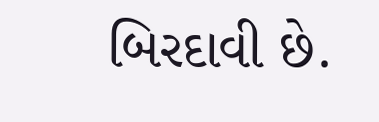બિરદાવી છે.